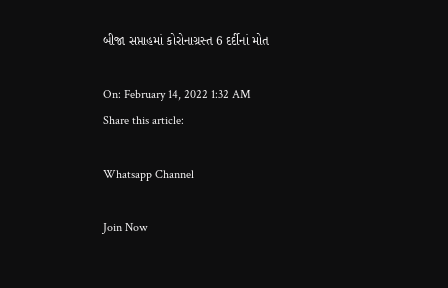બીજા સપ્તાહમાં કોરોનાગ્રસ્ત 6 દર્દીનાં મોત

On: February 14, 2022 1:32 AM
Share this article:

Whatsapp Channel

Join Now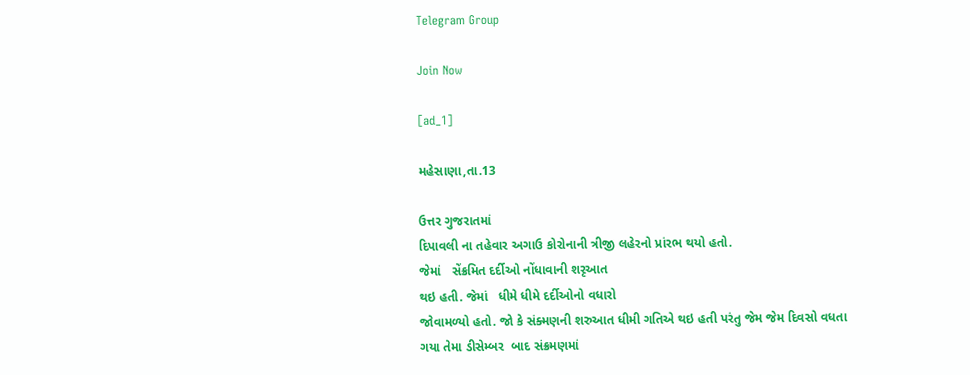Telegram Group

Join Now

[ad_1]

મહેસાણા,તા.13

ઉત્તર ગુજરાતમાં
દિપાવલી ના તહેવાર અગાઉ કોરોનાની ત્રીજી લહેરનો પ્રાંરભ થયો હતો.
જેમાં   સેંક્રમિત દર્દીઓ નોંધાવાની શરૃઆત
થઇ હતી. જેમાં   ધીમે ધીમે દર્દીઓનો વધારો
જોવામળ્યો હતો. જો કે સંક્મણની શરુઆત ધીમી ગતિએ થઇ હતી પરંતુ જેમ જેમ દિવસો વધતા
ગયા તેમા ડીસેમ્બર  બાદ સંક્રમણમાં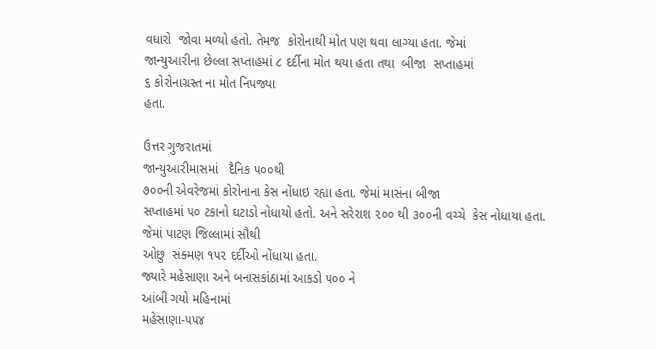વધારો  જોવા મળ્યો હતો. તેમજ  કોરોનાથી મોત પણ થવા લાગ્યા હતા. જેમાં
જાન્યુઆરીના છેલ્લા સપ્તાહમાં ૮ દર્દીના મોત થયા હતા તથા  બીજા  સપ્તાહમાં
૬ કોરોનાગ્રસ્ત ના મોત નિપજ્યા
હતા.

ઉત્તર ગુજરાતમાં
જાન્યુઆરીમાસમાં   દૈનિક ૫૦૦થી
૭૦૦ની એવરેજમાં કોરોનાના કેસ નોંધાઇ રહ્યા હતા. જેમાં માસંના બીજા
સપ્તાહમાં ૫૦ ટકાનો ઘટાડો નોધાયો હતો. અને સરેરાશ ૨૦૦ થી ૩૦૦ની વચ્ચે  કેસ નોધાયા હતા. જેમાં પાટણ જિલ્લામાં સૌથી
ઓછુ  સંક્મણ ૧૫૨ દર્દીઓ નોંધાયા હતા.
જ્યારે મહેસાણા અને બનાસકાંઠામાં આકડો ૫૦૦ ને
આંબી ગયો મહિનામાં
મહેસાણા-૫૫૪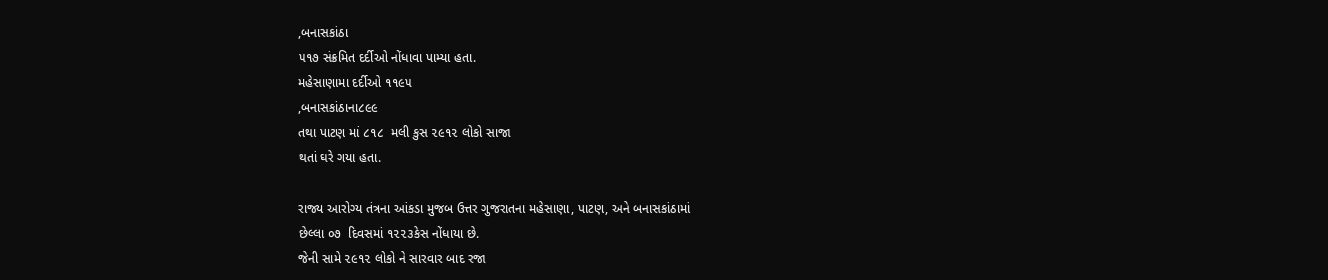,બનાસકાંઠા
૫૧૭ સંક્રમિત દર્દીઓ નોંધાવા પામ્યા હતા.
મહેસાણામા દર્દીઓ ૧૧૯૫
,બનાસકાંઠાના૮૯૯
તથા પાટણ માં ૮૧૮  મલી કુસ ૨૯૧૨ લોકો સાજા
થતાં ઘરે ગયા હતા.

રાજ્ય આરોગ્ય તંત્રના આંકડા મુજબ ઉત્તર ગુજરાતના મહેસાણા, પાટણ, અને બનાસકાંઠામાં
છેલ્લા ૦૭  દિવસમાં ૧૨૨૩કેસ નોંધાયા છે.
જેની સામે ૨૯૧૨ લોકો ને સારવાર બાદ રજા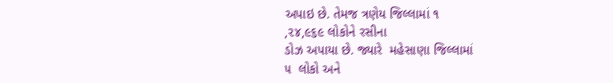અપાઇ છે. તેમજ ત્રણેય જિલ્લામાં ૧
,૨૪,૯૬૯ લોકોને રસીના
ડોઝ અપાયા છે. જ્યારે  મહેસાણા જિલ્લામાં
૫  લોકો અને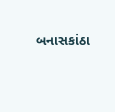બનાસકાંઠા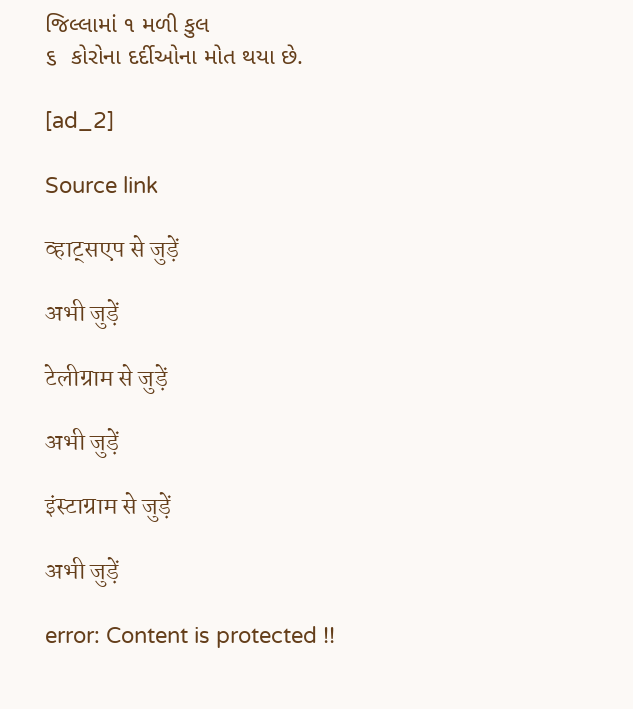જિલ્લામાં ૧ મળી કુલ
૬  કોરોના દર્દીઓના મોત થયા છે.

[ad_2]

Source link

व्हाट्सएप से जुड़ें

अभी जुड़ें

टेलीग्राम से जुड़ें

अभी जुड़ें

इंस्टाग्राम से जुड़ें

अभी जुड़ें

error: Content is protected !!